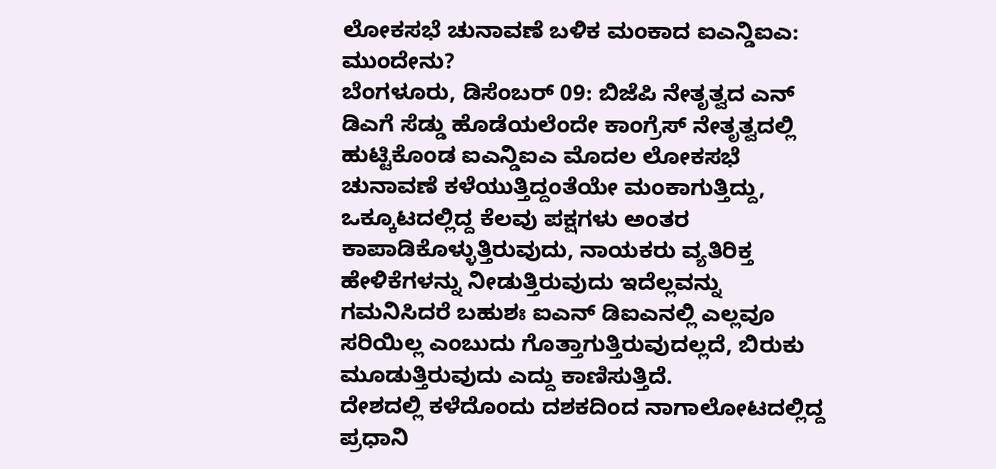ಲೋಕಸಭೆ ಚುನಾವಣೆ ಬಳಿಕ ಮಂಕಾದ ಐಎನ್ಡಿಐಎ: ಮುಂದೇನು?
ಬೆಂಗಳೂರು, ಡಿಸೆಂಬರ್ 09: ಬಿಜೆಪಿ ನೇತೃತ್ವದ ಎನ್ ಡಿಎಗೆ ಸೆಡ್ಡು ಹೊಡೆಯಲೆಂದೇ ಕಾಂಗ್ರೆಸ್ ನೇತೃತ್ವದಲ್ಲಿ ಹುಟ್ಟಿಕೊಂಡ ಐಎನ್ಡಿಐಎ ಮೊದಲ ಲೋಕಸಭೆ ಚುನಾವಣೆ ಕಳೆಯುತ್ತಿದ್ದಂತೆಯೇ ಮಂಕಾಗುತ್ತಿದ್ದು, ಒಕ್ಕೂಟದಲ್ಲಿದ್ದ ಕೆಲವು ಪಕ್ಷಗಳು ಅಂತರ ಕಾಪಾಡಿಕೊಳ್ಳುತ್ತಿರುವುದು, ನಾಯಕರು ವ್ಯತಿರಿಕ್ತ ಹೇಳಿಕೆಗಳನ್ನು ನೀಡುತ್ತಿರುವುದು ಇದೆಲ್ಲವನ್ನು ಗಮನಿಸಿದರೆ ಬಹುಶಃ ಐಎನ್ ಡಿಐಎನಲ್ಲಿ ಎಲ್ಲವೂ ಸರಿಯಿಲ್ಲ ಎಂಬುದು ಗೊತ್ತಾಗುತ್ತಿರುವುದಲ್ಲದೆ, ಬಿರುಕು ಮೂಡುತ್ತಿರುವುದು ಎದ್ದು ಕಾಣಿಸುತ್ತಿದೆ.
ದೇಶದಲ್ಲಿ ಕಳೆದೊಂದು ದಶಕದಿಂದ ನಾಗಾಲೋಟದಲ್ಲಿದ್ದ ಪ್ರಧಾನಿ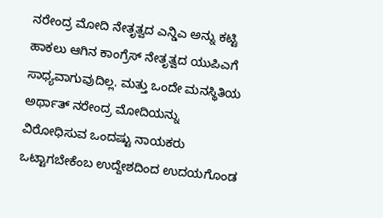ನರೇಂದ್ರ ಮೋದಿ ನೇತೃತ್ವದ ಎನ್ಡಿಎ ಅನ್ನು ಕಟ್ಟಿ ಹಾಕಲು ಆಗಿನ ಕಾಂಗ್ರೆಸ್ ನೇತೃತ್ವದ ಯುಪಿಎಗೆ ಸಾಧ್ಯವಾಗುವುದಿಲ್ಲ. ಮತ್ತು ಒಂದೇ ಮನಸ್ಥಿತಿಯ ಅರ್ಥಾತ್ ನರೇಂದ್ರ ಮೋದಿಯನ್ನು ವಿರೋಧಿಸುವ ಒಂದಷ್ಟು ನಾಯಕರು ಒಟ್ಟಾಗಬೇಕೆಂಬ ಉದ್ದೇಶದಿಂದ ಉದಯಗೊಂಡ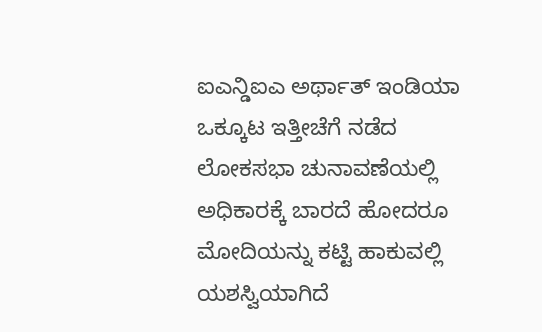ಐಎನ್ಡಿಐಎ ಅರ್ಥಾತ್ ಇಂಡಿಯಾ ಒಕ್ಕೂಟ ಇತ್ತೀಚೆಗೆ ನಡೆದ ಲೋಕಸಭಾ ಚುನಾವಣೆಯಲ್ಲಿ ಅಧಿಕಾರಕ್ಕೆ ಬಾರದೆ ಹೋದರೂ ಮೋದಿಯನ್ನು ಕಟ್ಟಿ ಹಾಕುವಲ್ಲಿ ಯಶಸ್ವಿಯಾಗಿದೆ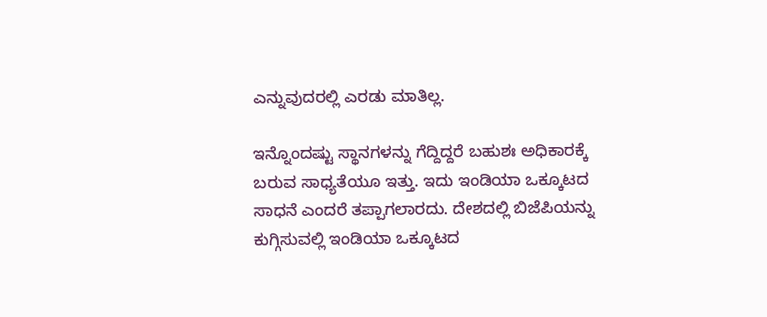ಎನ್ನುವುದರಲ್ಲಿ ಎರಡು ಮಾತಿಲ್ಲ.

ಇನ್ನೊಂದಷ್ಟು ಸ್ಥಾನಗಳನ್ನು ಗೆದ್ದಿದ್ದರೆ ಬಹುಶಃ ಅಧಿಕಾರಕ್ಕೆ ಬರುವ ಸಾಧ್ಯತೆಯೂ ಇತ್ತು. ಇದು ಇಂಡಿಯಾ ಒಕ್ಕೂಟದ ಸಾಧನೆ ಎಂದರೆ ತಪ್ಪಾಗಲಾರದು. ದೇಶದಲ್ಲಿ ಬಿಜೆಪಿಯನ್ನು ಕುಗ್ಗಿಸುವಲ್ಲಿ ಇಂಡಿಯಾ ಒಕ್ಕೂಟದ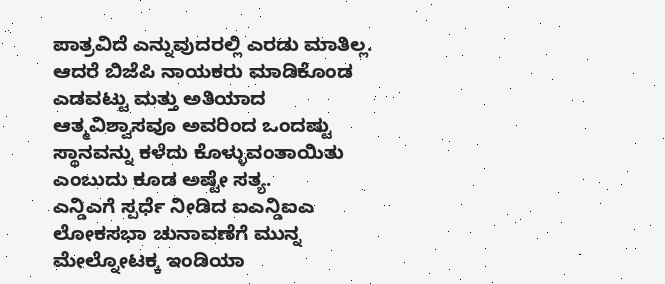ಪಾತ್ರವಿದೆ ಎನ್ನುವುದರಲ್ಲಿ ಎರಡು ಮಾತಿಲ್ಲ. ಆದರೆ ಬಿಜೆಪಿ ನಾಯಕರು ಮಾಡಿಕೊಂಡ ಎಡವಟ್ಟು ಮತ್ತು ಅತಿಯಾದ ಆತ್ಮವಿಶ್ವಾಸವೂ ಅವರಿಂದ ಒಂದಷ್ಟು ಸ್ಥಾನವನ್ನು ಕಳೆದು ಕೊಳ್ಳುವಂತಾಯಿತು ಎಂಬುದು ಕೂಡ ಅಷ್ಟೇ ಸತ್ಯ.
ಎನ್ಡಿಎಗೆ ಸ್ಪರ್ಧೆ ನೀಡಿದ ಐಎನ್ಡಿಐಎ
ಲೋಕಸಭಾ ಚುನಾವಣೆಗೆ ಮುನ್ನ ಮೇಲ್ನೋಟಕ್ಕ ಇಂಡಿಯಾ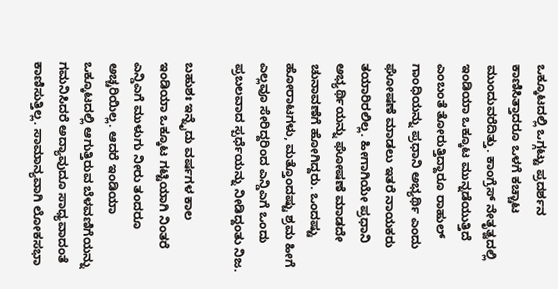ಒಕ್ಕೂಟದಲ್ಲಿ ಒಗ್ಗಟ್ಟು ಪ್ರದರ್ಶನ ಕಾಣಿಸಿತ್ತಾದರೂ ಒಳಗೆ ಕಚ್ಚಾಟ ಮುಂದುವರೆದಿತ್ತು. ಕಾಂಗ್ರೆಸ್ ನೇತೃತ್ವದಲ್ಲಿ ಇಂಡಿಯಾ ಒಕ್ಕೂಟ ಮುನ್ನಡೆಯುತ್ತಿದೆ ಎಂಬಂತೆ ತೋರುತ್ತಿದ್ದಾರೂ ರಾಹುಲ್ ಗಾಂಧಿಯನ್ನು ಪ್ರಧಾನಿ ಅಭ್ಯರ್ಥಿ ಎಂದು ಘೋಷಣೆ ಮಾಡಲು ಇತರೆ ನಾಯಕರು ತಯಾರಿರಲಿಲ್ಲ. ಹೀಗಾಗಿಯೇ ಪ್ರಧಾನಿ ಅಭ್ಯರ್ಥಿಯನ್ನು ಘೋಷಣೆ ಮಾಡದೇ ಚುನಾವಣೆಗೆ ಹೋಗಿದ್ದರು. ಒಂದಷ್ಟು ಹೋರಾಟಗಳು, ಮತ್ತೊಂದಷ್ಟು ಶ್ರಮ ಹೀಗೆ ಎಲ್ಲವೂ ಸೇರಿದ್ದರಿಂದ ಎನ್ಡಿಎಗೆ ಒಂದು ಪ್ರಬಲವಾದ ಸ್ಪರ್ಧೆಯನ್ನು ನೀಡಿದ್ದಂತು ನಿಜ.

ಬಹುಶಃ ಇನ್ನೈದು ವರ್ಷಗಳ ಕಾಲ ಇಂಡಿಯಾ ಒಕ್ಕೂಟ ಗಟ್ಟಿಯಾಗಿ ನಿಂತರೆ ಎನ್ಡಿಎಗೆ ಮುಳುಗು ನೀರು ತಂದರೂ ಅಚ್ಚರಿಯಿಲ್ಲ. ಆದರೆ ಇಂಡಿಯಾ ಒಕ್ಕೂಟದಲ್ಲಿ ಆಗುತ್ತಿರುವ ಬೆಳವಣಿಗೆಯನ್ನು ಗಮನಿಸಿದರೆ ಅದ್ಯಾವುದೂ ಸಾಧ್ಯವಾದಂತೆ ಕಾಣಿಸುತ್ತಿಲ್ಲ. ಸಾಮಾನ್ಯವಾಗಿ ಲೋಕಸಭಾ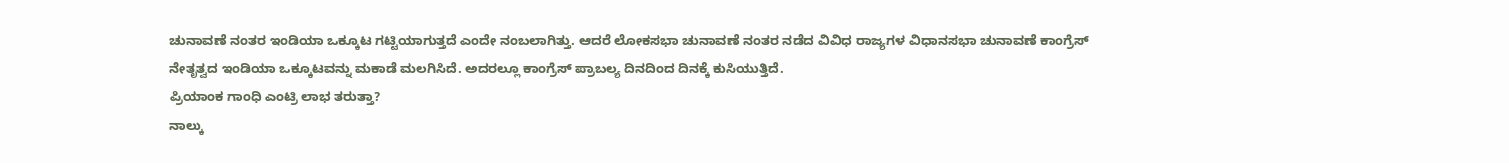ಚುನಾವಣೆ ನಂತರ ಇಂಡಿಯಾ ಒಕ್ಕೂಟ ಗಟ್ಟಿಯಾಗುತ್ತದೆ ಎಂದೇ ನಂಬಲಾಗಿತ್ತು. ಆದರೆ ಲೋಕಸಭಾ ಚುನಾವಣೆ ನಂತರ ನಡೆದ ವಿವಿಧ ರಾಜ್ಯಗಳ ವಿಧಾನಸಭಾ ಚುನಾವಣೆ ಕಾಂಗ್ರೆಸ್ ನೇತೃತ್ವದ ಇಂಡಿಯಾ ಒಕ್ಕೂಟವನ್ನು ಮಕಾಡೆ ಮಲಗಿಸಿದೆ. ಅದರಲ್ಲೂ ಕಾಂಗ್ರೆಸ್ ಪ್ರಾಬಲ್ಯ ದಿನದಿಂದ ದಿನಕ್ಕೆ ಕುಸಿಯುತ್ತಿದೆ.
ಪ್ರಿಯಾಂಕ ಗಾಂಧಿ ಎಂಟ್ರಿ ಲಾಭ ತರುತ್ತಾ?
ನಾಲ್ಕು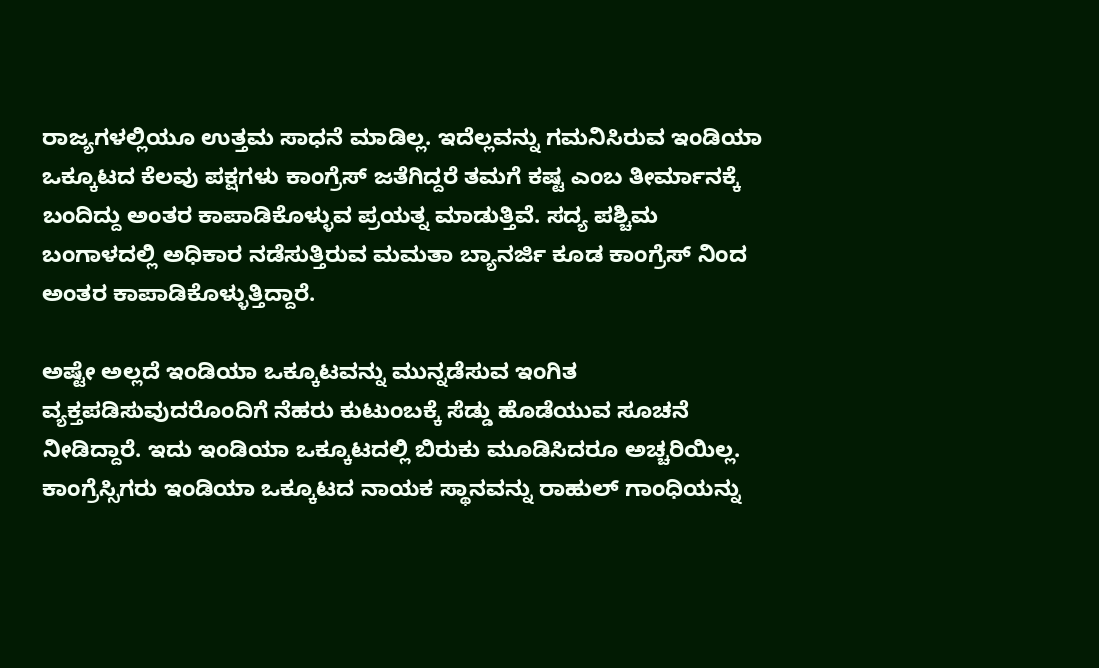ರಾಜ್ಯಗಳಲ್ಲಿಯೂ ಉತ್ತಮ ಸಾಧನೆ ಮಾಡಿಲ್ಲ. ಇದೆಲ್ಲವನ್ನು ಗಮನಿಸಿರುವ ಇಂಡಿಯಾ ಒಕ್ಕೂಟದ ಕೆಲವು ಪಕ್ಷಗಳು ಕಾಂಗ್ರೆಸ್ ಜತೆಗಿದ್ದರೆ ತಮಗೆ ಕಷ್ಟ ಎಂಬ ತೀರ್ಮಾನಕ್ಕೆ ಬಂದಿದ್ದು ಅಂತರ ಕಾಪಾಡಿಕೊಳ್ಳುವ ಪ್ರಯತ್ನ ಮಾಡುತ್ತಿವೆ. ಸದ್ಯ ಪಶ್ಚಿಮ ಬಂಗಾಳದಲ್ಲಿ ಅಧಿಕಾರ ನಡೆಸುತ್ತಿರುವ ಮಮತಾ ಬ್ಯಾನರ್ಜಿ ಕೂಡ ಕಾಂಗ್ರೆಸ್ ನಿಂದ ಅಂತರ ಕಾಪಾಡಿಕೊಳ್ಳುತ್ತಿದ್ದಾರೆ.

ಅಷ್ಟೇ ಅಲ್ಲದೆ ಇಂಡಿಯಾ ಒಕ್ಕೂಟವನ್ನು ಮುನ್ನಡೆಸುವ ಇಂಗಿತ ವ್ಯಕ್ತಪಡಿಸುವುದರೊಂದಿಗೆ ನೆಹರು ಕುಟುಂಬಕ್ಕೆ ಸೆಡ್ಡು ಹೊಡೆಯುವ ಸೂಚನೆ ನೀಡಿದ್ದಾರೆ. ಇದು ಇಂಡಿಯಾ ಒಕ್ಕೂಟದಲ್ಲಿ ಬಿರುಕು ಮೂಡಿಸಿದರೂ ಅಚ್ಚರಿಯಿಲ್ಲ. ಕಾಂಗ್ರೆಸ್ಸಿಗರು ಇಂಡಿಯಾ ಒಕ್ಕೂಟದ ನಾಯಕ ಸ್ಥಾನವನ್ನು ರಾಹುಲ್ ಗಾಂಧಿಯನ್ನು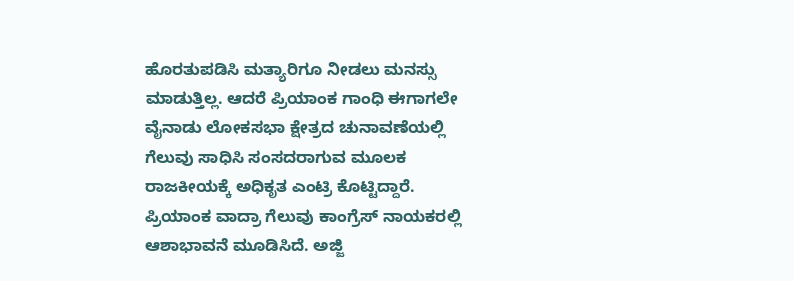ಹೊರತುಪಡಿಸಿ ಮತ್ಯಾರಿಗೂ ನೀಡಲು ಮನಸ್ಸು ಮಾಡುತ್ತಿಲ್ಲ. ಆದರೆ ಪ್ರಿಯಾಂಕ ಗಾಂಧಿ ಈಗಾಗಲೇ ವೈನಾಡು ಲೋಕಸಭಾ ಕ್ಷೇತ್ರದ ಚುನಾವಣೆಯಲ್ಲಿ ಗೆಲುವು ಸಾಧಿಸಿ ಸಂಸದರಾಗುವ ಮೂಲಕ ರಾಜಕೀಯಕ್ಕೆ ಅಧಿಕೃತ ಎಂಟ್ರಿ ಕೊಟ್ಟಿದ್ದಾರೆ.
ಪ್ರಿಯಾಂಕ ವಾದ್ರಾ ಗೆಲುವು ಕಾಂಗ್ರೆಸ್ ನಾಯಕರಲ್ಲಿ ಆಶಾಭಾವನೆ ಮೂಡಿಸಿದೆ. ಅಜ್ಜಿ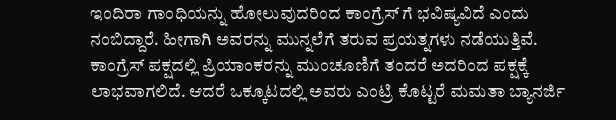ಇಂದಿರಾ ಗಾಂಧಿಯನ್ನು ಹೋಲುವುದರಿಂದ ಕಾಂಗ್ರೆಸ್ ಗೆ ಭವಿಷ್ಯವಿದೆ ಎಂದು ನಂಬಿದ್ದಾರೆ. ಹೀಗಾಗಿ ಅವರನ್ನು ಮುನ್ನಲೆಗೆ ತರುವ ಪ್ರಯತ್ನಗಳು ನಡೆಯುತ್ತಿವೆ. ಕಾಂಗ್ರೆಸ್ ಪಕ್ಷದಲ್ಲಿ ಪ್ರಿಯಾಂಕರನ್ನು ಮುಂಚೂಣಿಗೆ ತಂದರೆ ಅದರಿಂದ ಪಕ್ಷಕ್ಕೆ ಲಾಭವಾಗಲಿದೆ. ಆದರೆ ಒಕ್ಕೂಟದಲ್ಲಿ ಅವರು ಎಂಟ್ರಿ ಕೊಟ್ಟರೆ ಮಮತಾ ಬ್ಯಾನರ್ಜಿ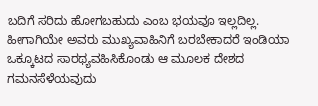ಬದಿಗೆ ಸರಿದು ಹೋಗಬಹುದು ಎಂಬ ಭಯವೂ ಇಲ್ಲದಿಲ್ಲ. ಹೀಗಾಗಿಯೇ ಅವರು ಮುಖ್ಯವಾಹಿನಿಗೆ ಬರಬೇಕಾದರೆ ಇಂಡಿಯಾ ಒಕ್ಕೂಟದ ಸಾರಥ್ಯವಹಿಸಿಕೊಂಡು ಆ ಮೂಲಕ ದೇಶದ ಗಮನಸೆಳೆಯವುದು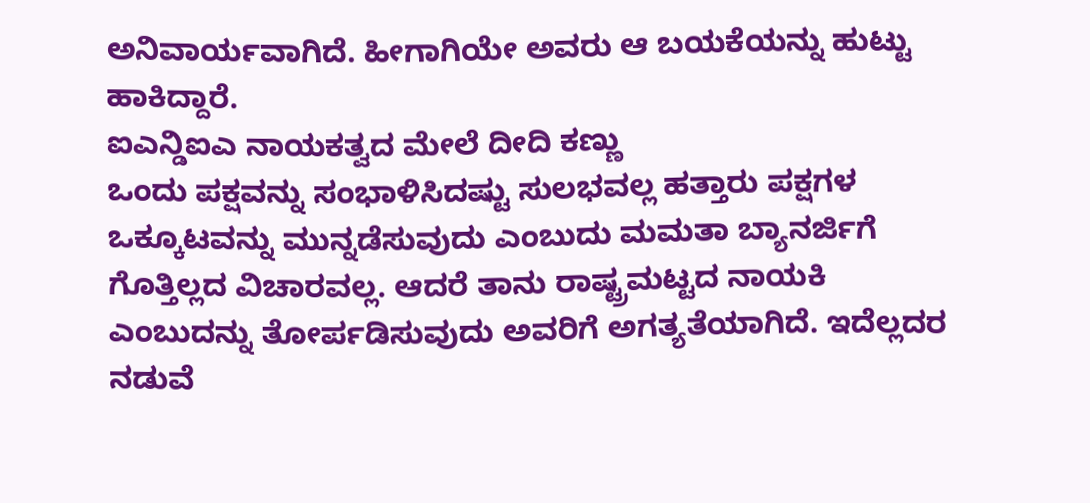ಅನಿವಾರ್ಯವಾಗಿದೆ. ಹೀಗಾಗಿಯೇ ಅವರು ಆ ಬಯಕೆಯನ್ನು ಹುಟ್ಟು ಹಾಕಿದ್ದಾರೆ.
ಐಎನ್ಡಿಐಎ ನಾಯಕತ್ವದ ಮೇಲೆ ದೀದಿ ಕಣ್ಣು
ಒಂದು ಪಕ್ಷವನ್ನು ಸಂಭಾಳಿಸಿದಷ್ಟು ಸುಲಭವಲ್ಲ ಹತ್ತಾರು ಪಕ್ಷಗಳ ಒಕ್ಕೂಟವನ್ನು ಮುನ್ನಡೆಸುವುದು ಎಂಬುದು ಮಮತಾ ಬ್ಯಾನರ್ಜಿಗೆ ಗೊತ್ತಿಲ್ಲದ ವಿಚಾರವಲ್ಲ. ಆದರೆ ತಾನು ರಾಷ್ಟ್ರಮಟ್ಟದ ನಾಯಕಿ ಎಂಬುದನ್ನು ತೋರ್ಪಡಿಸುವುದು ಅವರಿಗೆ ಅಗತ್ಯತೆಯಾಗಿದೆ. ಇದೆಲ್ಲದರ ನಡುವೆ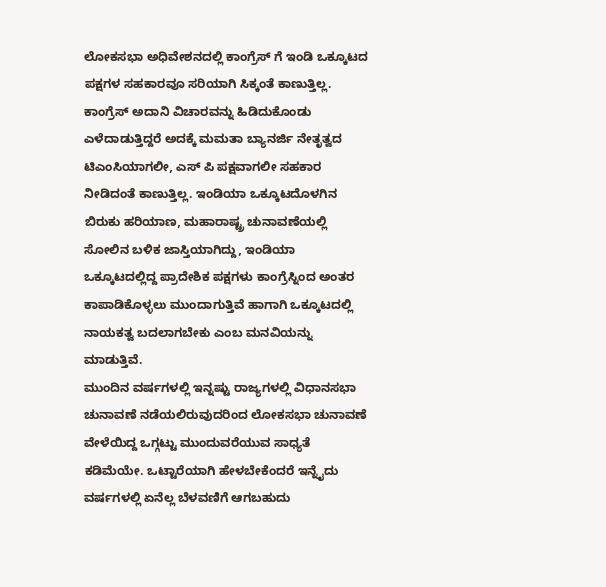ಲೋಕಸಭಾ ಅಧಿವೇಶನದಲ್ಲಿ ಕಾಂಗ್ರೆಸ್ ಗೆ ಇಂಡಿ ಒಕ್ಕೂಟದ ಪಕ್ಷಗಳ ಸಹಕಾರವೂ ಸರಿಯಾಗಿ ಸಿಕ್ಕಂತೆ ಕಾಣುತ್ತಿಲ್ಲ.
ಕಾಂಗ್ರೆಸ್ ಅದಾನಿ ವಿಚಾರವನ್ನು ಹಿಡಿದುಕೊಂಡು ಎಳೆದಾಡುತ್ತಿದ್ದರೆ ಅದಕ್ಕೆ ಮಮತಾ ಬ್ಯಾನರ್ಜಿ ನೇತೃತ್ವದ ಟಿಎಂಸಿಯಾಗಲೀ, ಎಸ್ ಪಿ ಪಕ್ಷವಾಗಲೀ ಸಹಕಾರ ನೀಡಿದಂತೆ ಕಾಣುತ್ತಿಲ್ಲ. ಇಂಡಿಯಾ ಒಕ್ಕೂಟದೊಳಗಿನ ಬಿರುಕು ಹರಿಯಾಣ, ಮಹಾರಾಷ್ಟ್ರ ಚುನಾವಣೆಯಲ್ಲಿ ಸೋಲಿನ ಬಳಿಕ ಜಾಸ್ತಿಯಾಗಿದ್ದು, ಇಂಡಿಯಾ ಒಕ್ಕೂಟದಲ್ಲಿದ್ದ ಪ್ರಾದೇಶಿಕ ಪಕ್ಷಗಳು ಕಾಂಗ್ರೆಸ್ನಿಂದ ಅಂತರ ಕಾಪಾಡಿಕೊಳ್ಳಲು ಮುಂದಾಗುತ್ತಿವೆ ಹಾಗಾಗಿ ಒಕ್ಕೂಟದಲ್ಲಿ ನಾಯಕತ್ವ ಬದಲಾಗಬೇಕು ಎಂಬ ಮನವಿಯನ್ನು ಮಾಡುತ್ತಿವೆ.
ಮುಂದಿನ ವರ್ಷಗಳಲ್ಲಿ ಇನ್ನಷ್ಟು ರಾಜ್ಯಗಳಲ್ಲಿ ವಿಧಾನಸಭಾ ಚುನಾವಣೆ ನಡೆಯಲಿರುವುದರಿಂದ ಲೋಕಸಭಾ ಚುನಾವಣೆ ವೇಳೆಯಿದ್ದ ಒಗ್ಗಟ್ಟು ಮುಂದುವರೆಯುವ ಸಾಧ್ಯತೆ ಕಡಿಮೆಯೇ. ಒಟ್ಟಾರೆಯಾಗಿ ಹೇಳಬೇಕೆಂದರೆ ಇನ್ನೈದು ವರ್ಷಗಳಲ್ಲಿ ಏನೆಲ್ಲ ಬೆಳವಣಿಗೆ ಆಗಬಹುದು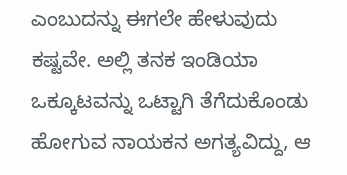ಎಂಬುದನ್ನು ಈಗಲೇ ಹೇಳುವುದು ಕಷ್ಟವೇ. ಅಲ್ಲಿ ತನಕ ಇಂಡಿಯಾ ಒಕ್ಕೂಟವನ್ನು ಒಟ್ಟಾಗಿ ತೆಗೆದುಕೊಂಡು ಹೋಗುವ ನಾಯಕನ ಅಗತ್ಯವಿದ್ದು, ಆ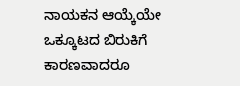ನಾಯಕನ ಆಯ್ಕೆಯೇ ಒಕ್ಕೂಟದ ಬಿರುಕಿಗೆ ಕಾರಣವಾದರೂ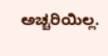ಅಚ್ಚರಿಯಿಲ್ಲ.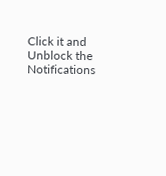Click it and Unblock the Notifications